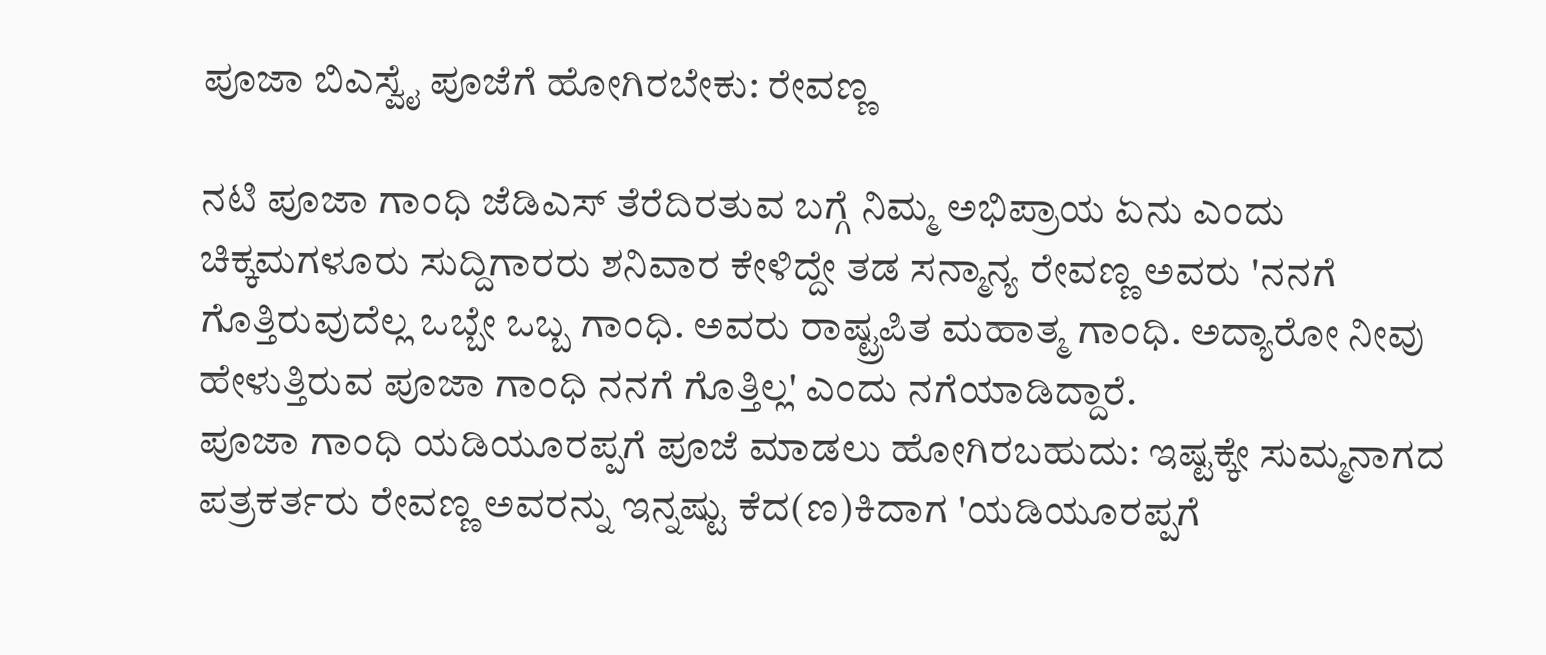ಪೂಜಾ ಬಿಎಸ್ವೈ ಪೂಜೆಗೆ ಹೋಗಿರಬೇಕು: ರೇವಣ್ಣ

ನಟಿ ಪೂಜಾ ಗಾಂಧಿ ಜೆಡಿಎಸ್ ತೆರೆದಿರತುವ ಬಗ್ಗೆ ನಿಮ್ಮ ಅಭಿಪ್ರಾಯ ಏನು ಎಂದು ಚಿಕ್ಕಮಗಳೂರು ಸುದ್ದಿಗಾರರು ಶನಿವಾರ ಕೇಳಿದ್ದೇ ತಡ ಸನ್ಮಾನ್ಯ ರೇವಣ್ಣ ಅವರು 'ನನಗೆ ಗೊತ್ತಿರುವುದೆಲ್ಲ ಒಬ್ಬೇ ಒಬ್ಬ ಗಾಂಧಿ. ಅವರು ರಾಷ್ಟ್ರಪಿತ ಮಹಾತ್ಮ ಗಾಂಧಿ. ಅದ್ಯಾರೋ ನೀವು ಹೇಳುತ್ತಿರುವ ಪೂಜಾ ಗಾಂಧಿ ನನಗೆ ಗೊತ್ತಿಲ್ಲ' ಎಂದು ನಗೆಯಾಡಿದ್ದಾರೆ.
ಪೂಜಾ ಗಾಂಧಿ ಯಡಿಯೂರಪ್ಪಗೆ ಪೂಜೆ ಮಾಡಲು ಹೋಗಿರಬಹುದು: ಇಷ್ಟಕ್ಕೇ ಸುಮ್ಮನಾಗದ ಪತ್ರಕರ್ತರು ರೇವಣ್ಣ ಅವರನ್ನು ಇನ್ನಷ್ಟು ಕೆದ(ಣ)ಕಿದಾಗ 'ಯಡಿಯೂರಪ್ಪಗೆ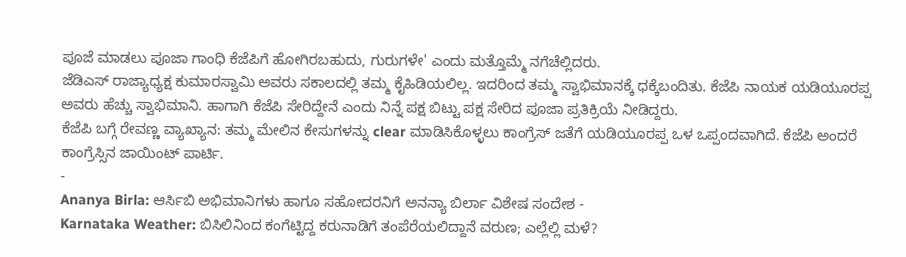ಪೂಜೆ ಮಾಡಲು ಪೂಜಾ ಗಾಂಧಿ ಕೆಜೆಪಿಗೆ ಹೋಗಿರಬಹುದು, ಗುರುಗಳೇ' ಎಂದು ಮತ್ತೊಮ್ಮೆ ನಗೆಚೆಲ್ಲಿದರು.
ಜೆಡಿಎಸ್ ರಾಜ್ಯಾಧ್ಯಕ್ಷ ಕುಮಾರಸ್ವಾಮಿ ಅವರು ಸಕಾಲದಲ್ಲಿ ತಮ್ಮ ಕೈಹಿಡಿಯಲಿಲ್ಲ. ಇದರಿಂದ ತಮ್ಮ ಸ್ವಾಭಿಮಾನಕ್ಕೆ ಧಕ್ಕೆಬಂದಿತು. ಕೆಜೆಪಿ ನಾಯಕ ಯಡಿಯೂರಪ್ಪ ಅವರು ಹೆಚ್ಚು ಸ್ವಾಭಿಮಾನಿ. ಹಾಗಾಗಿ ಕೆಜೆಪಿ ಸೇರಿದ್ದೇನೆ ಎಂದು ನಿನ್ನೆ ಪಕ್ಷ ಬಿಟ್ಟು ಪಕ್ಷ ಸೇರಿದ ಪೂಜಾ ಪ್ರತಿಕ್ರಿಯೆ ನೀಡಿದ್ದರು.
ಕೆಜೆಪಿ ಬಗ್ಗೆ ರೇವಣ್ಣ ವ್ಯಾಖ್ಯಾನ: ತಮ್ಮ ಮೇಲಿನ ಕೇಸುಗಳನ್ನು clear ಮಾಡಿಸಿಕೊಳ್ಳಲು ಕಾಂಗ್ರೆಸ್ ಜತೆಗೆ ಯಡಿಯೂರಪ್ಪ ಒಳ ಒಪ್ಪಂದವಾಗಿದೆ. ಕೆಜೆಪಿ ಅಂದರೆ ಕಾಂಗ್ರೆಸ್ಸಿನ ಜಾಯಿಂಟ್ ಪಾರ್ಟಿ.
-
Ananya Birla: ಆರ್ಸಿಬಿ ಅಭಿಮಾನಿಗಳು ಹಾಗೂ ಸಹೋದರನಿಗೆ ಅನನ್ಯಾ ಬಿರ್ಲಾ ವಿಶೇಷ ಸಂದೇಶ -
Karnataka Weather: ಬಿಸಿಲಿನಿಂದ ಕಂಗೆಟ್ಟಿದ್ದ ಕರುನಾಡಿಗೆ ತಂಪೆರೆಯಲಿದ್ದಾನೆ ವರುಣ; ಎಲ್ಲೆಲ್ಲಿ ಮಳೆ?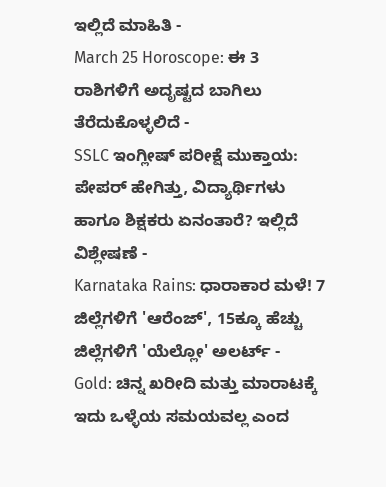ಇಲ್ಲಿದೆ ಮಾಹಿತಿ -
March 25 Horoscope: ಈ 3 ರಾಶಿಗಳಿಗೆ ಅದೃಷ್ಟದ ಬಾಗಿಲು ತೆರೆದುಕೊಳ್ಳಲಿದೆ -
SSLC ಇಂಗ್ಲೀಷ್ ಪರೀಕ್ಷೆ ಮುಕ್ತಾಯ: ಪೇಪರ್ ಹೇಗಿತ್ತು, ವಿದ್ಯಾರ್ಥಿಗಳು ಹಾಗೂ ಶಿಕ್ಷಕರು ಏನಂತಾರೆ? ಇಲ್ಲಿದೆ ವಿಶ್ಲೇಷಣೆ -
Karnataka Rains: ಧಾರಾಕಾರ ಮಳೆ! 7 ಜಿಲ್ಲೆಗಳಿಗೆ 'ಆರೆಂಜ್', 15ಕ್ಕೂ ಹೆಚ್ಚು ಜಿಲ್ಲೆಗಳಿಗೆ 'ಯೆಲ್ಲೋ' ಅಲರ್ಟ್ -
Gold: ಚಿನ್ನ ಖರೀದಿ ಮತ್ತು ಮಾರಾಟಕ್ಕೆ ಇದು ಒಳ್ಳೆಯ ಸಮಯವಲ್ಲ ಎಂದ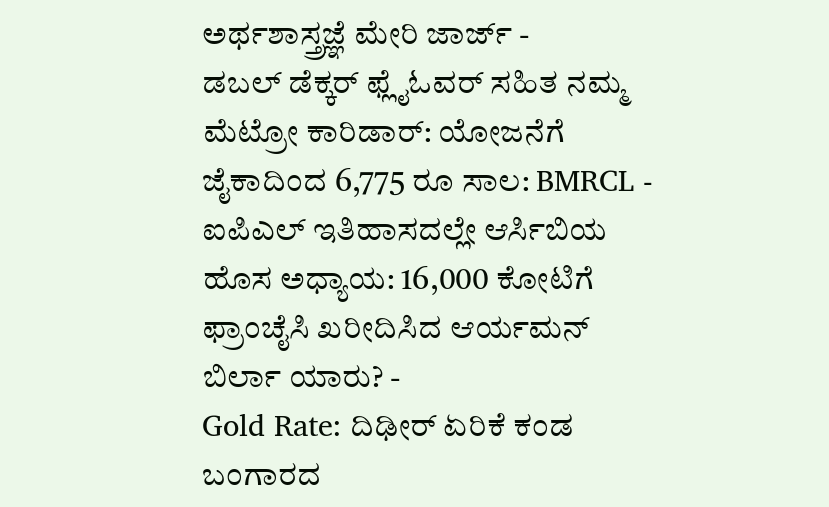ಅರ್ಥಶಾಸ್ತ್ರಜ್ಞೆ ಮೇರಿ ಜಾರ್ಜ್ -
ಡಬಲ್ ಡೆಕ್ಕರ್ ಫ್ಲೈಓವರ್ ಸಹಿತ ನಮ್ಮ ಮೆಟ್ರೋ ಕಾರಿಡಾರ್: ಯೋಜನೆಗೆ ಜೈಕಾದಿಂದ 6,775 ರೂ ಸಾಲ: BMRCL -
ಐಪಿಎಲ್ ಇತಿಹಾಸದಲ್ಲೇ ಆರ್ಸಿಬಿಯ ಹೊಸ ಅಧ್ಯಾಯ: 16,000 ಕೋಟಿಗೆ ಫ್ರಾಂಚೈಸಿ ಖರೀದಿಸಿದ ಆರ್ಯಮನ್ ಬಿರ್ಲಾ ಯಾರು? -
Gold Rate: ದಿಢೀರ್ ಏರಿಕೆ ಕಂಡ ಬಂಗಾರದ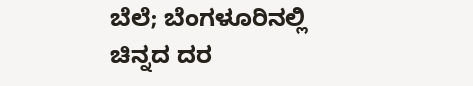ಬೆಲೆ; ಬೆಂಗಳೂರಿನಲ್ಲಿ ಚಿನ್ನದ ದರ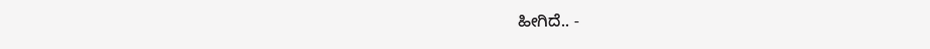ಹೀಗಿದೆ.. -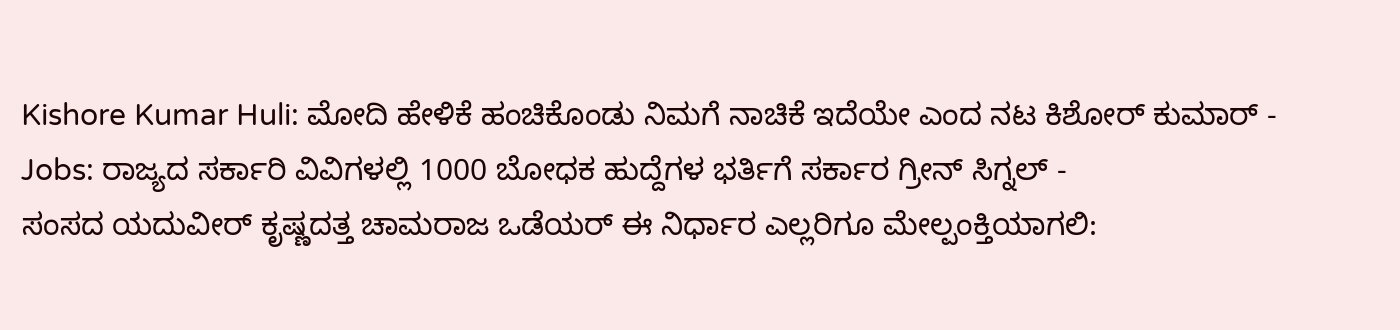Kishore Kumar Huli: ಮೋದಿ ಹೇಳಿಕೆ ಹಂಚಿಕೊಂಡು ನಿಮಗೆ ನಾಚಿಕೆ ಇದೆಯೇ ಎಂದ ನಟ ಕಿಶೋರ್ ಕುಮಾರ್ -
Jobs: ರಾಜ್ಯದ ಸರ್ಕಾರಿ ವಿವಿಗಳಲ್ಲಿ 1000 ಬೋಧಕ ಹುದ್ದೆಗಳ ಭರ್ತಿಗೆ ಸರ್ಕಾರ ಗ್ರೀನ್ ಸಿಗ್ನಲ್ -
ಸಂಸದ ಯದುವೀರ್ ಕೃಷ್ಣದತ್ತ ಚಾಮರಾಜ ಒಡೆಯರ್ ಈ ನಿರ್ಧಾರ ಎಲ್ಲರಿಗೂ ಮೇಲ್ಪಂಕ್ತಿಯಾಗಲಿ: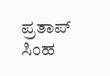ಪ್ರತಾಪ್ ಸಿಂಹ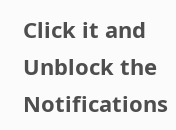Click it and Unblock the Notifications